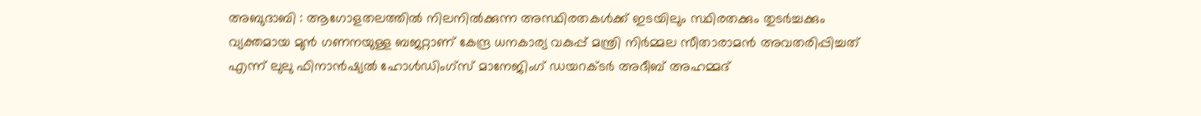അബുദാബി : ആഗോളതലത്തിൽ നിലനിൽക്കുന്ന അസ്ഥിരതകൾക്ക് ഇടയിലും സ്ഥിരതക്കും തുടർച്ചക്കും വ്യക്തമായ മുൻ ഗണനയുള്ള ബജറ്റാണ് കേന്ദ്ര ധനകാര്യ വകുപ്പ് മന്ത്രി നിർമ്മല സീതാരാമൻ അവതരിപ്പിച്ചത് എന്ന് ലുലു ഫിനാൻഷ്യൽ ഹോൾഡിംഗ്സ് മാനേജിംഗ് ഡയറക്ടർ അദീബ് അഹമ്മദ്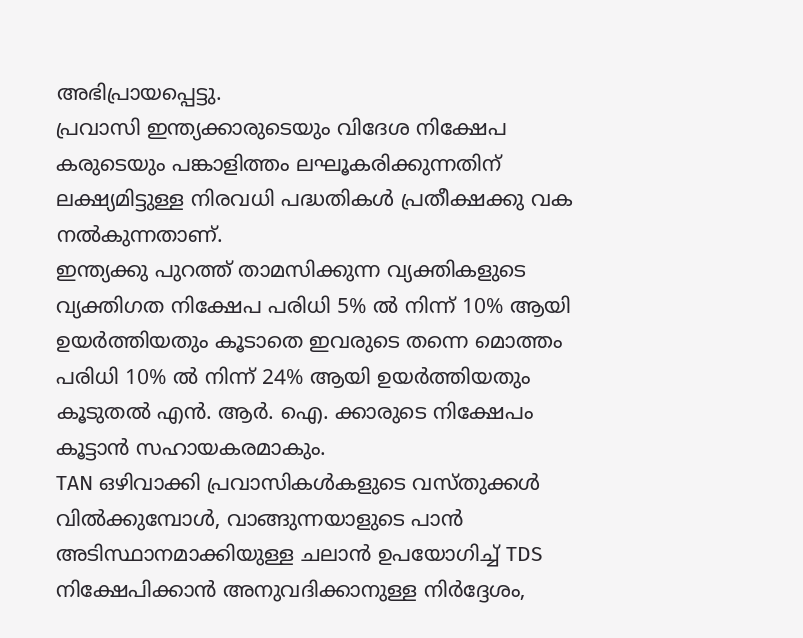അഭിപ്രായപ്പെട്ടു.
പ്രവാസി ഇന്ത്യക്കാരുടെയും വിദേശ നിക്ഷേപ കരുടെയും പങ്കാളിത്തം ലഘൂകരിക്കുന്നതിന് ലക്ഷ്യമിട്ടുള്ള നിരവധി പദ്ധതികൾ പ്രതീക്ഷക്കു വക നൽകുന്നതാണ്.
ഇന്ത്യക്കു പുറത്ത് താമസിക്കുന്ന വ്യക്തികളുടെ വ്യക്തിഗത നിക്ഷേപ പരിധി 5% ൽ നിന്ന് 10% ആയി ഉയർത്തിയതും കൂടാതെ ഇവരുടെ തന്നെ മൊത്തം പരിധി 10% ൽ നിന്ന് 24% ആയി ഉയർത്തിയതും കൂടുതൽ എൻ. ആർ. ഐ. ക്കാരുടെ നിക്ഷേപം കൂട്ടാൻ സഹായകരമാകും.
TAN ഒഴിവാക്കി പ്രവാസികൾകളുടെ വസ്തുക്കൾ വിൽക്കുമ്പോൾ, വാങ്ങുന്നയാളുടെ പാൻ അടിസ്ഥാനമാക്കിയുള്ള ചലാൻ ഉപയോഗിച്ച് TDS നിക്ഷേപിക്കാൻ അനുവദിക്കാനുള്ള നിർദ്ദേശം,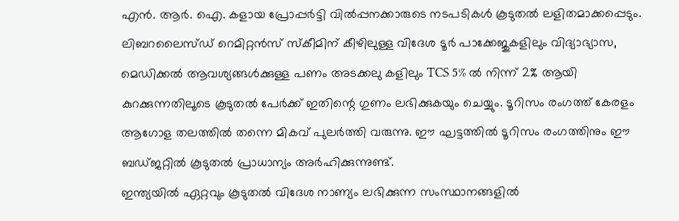എൻ. ആർ. ഐ. കളായ പ്രോപ്പർട്ടി വിൽപ്പനക്കാരുടെ നടപടികൾ കൂടുതൽ ലളിതമാക്കപ്പെടും.
ലിബറലൈസ്ഡ് റെമിറ്റൻസ് സ്കീമിന് കീഴിലുള്ള വിദേശ ടൂർ പാക്കേജുകളിലും വിദ്യാഭ്യാസ, മെഡിക്കൽ ആവശ്യങ്ങൾക്കുള്ള പണം അടക്കലു കളിലും TCS 5% ൽ നിന്ന് 2% ആയി കുറക്കുന്നതിലൂടെ കൂടുതൽ പേർക്ക് ഇതിന്റെ ഗുണം ലഭിക്കുകയും ചെയ്യും. ടൂറിസം രംഗത്ത് കേരളം ആഗോള തലത്തിൽ തന്നെ മികവ് പുലർത്തി വരുന്നു. ഈ ഘട്ടത്തിൽ ടൂറിസം രംഗത്തിനും ഈ ബഡ്ജറ്റിൽ കൂടുതൽ പ്രാധാന്യം അർഹിക്കുന്നുണ്ട്.
ഇന്ത്യയിൽ ഏറ്റവും കൂടുതൽ വിദേശ നാണ്യം ലഭിക്കുന്ന സംസ്ഥാനങ്ങളിൽ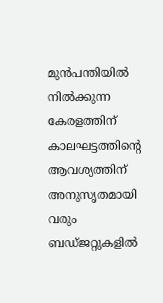മുൻപന്തിയിൽ നിൽക്കുന്ന കേരളത്തിന് കാലഘട്ടത്തിന്റെ ആവശ്യത്തിന് അനുസൃതമായി വരും ബഡ്ജറ്റുകളിൽ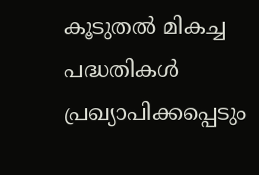കൂടുതൽ മികച്ച പദ്ധതികൾ പ്രഖ്യാപിക്കപ്പെടും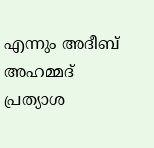എന്നും അദീബ് അഹമ്മദ് പ്രത്യാശ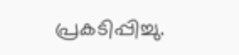പ്രകടിപ്പിച്ചു.